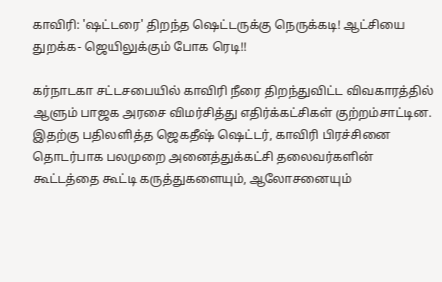காவிரி: 'ஷட்டரை' திறந்த ஷெட்டருக்கு நெருக்கடி! ஆட்சியை துறக்க- ஜெயிலுக்கும் போக ரெடி!!

கர்நாடகா சட்டசபையில் காவிரி நீரை திறந்துவிட்ட விவகாரத்தில் ஆளும் பாஜக அரசை விமர்சித்து எதிர்க்கட்சிகள் குற்றம்சாட்டின. இதற்கு பதிலளித்த ஜெகதீஷ் ஷெட்டர், காவிரி பிரச்சினை தொடர்பாக பலமுறை அனைத்துக்கட்சி தலைவர்களின் கூட்டத்தை கூட்டி கருத்துகளையும், ஆலோசனையும்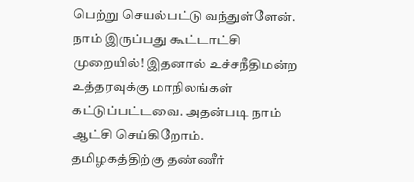பெற்று செயல்பட்டு வந்துள்ளேன். நாம் இருப்பது கூட்டாட்சி முறையில்! இதனால் உச்சநீதிமன்ற உத்தரவுக்கு மாநிலங்கள் கட்டுப்பட்டவை. அதன்படி நாம் ஆட்சி செய்கிறோம்.
தமிழகத்திற்கு தண்ணீர்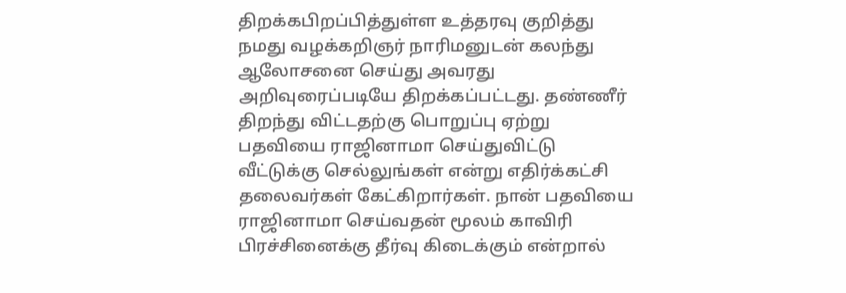திறக்கபிறப்பித்துள்ள உத்தரவு குறித்து நமது வழக்கறிஞர் நாரிமனுடன் கலந்து ஆலோசனை செய்து அவரது அறிவுரைப்படியே திறக்கப்பட்டது. தண்ணீர் திறந்து விட்டதற்கு பொறுப்பு ஏற்று பதவியை ராஜினாமா செய்துவிட்டு வீட்டுக்கு செல்லுங்கள் என்று எதிர்க்கட்சி தலைவர்கள் கேட்கிறார்கள். நான் பதவியை ராஜினாமா செய்வதன் மூலம் காவிரி பிரச்சினைக்கு தீர்வு கிடைக்கும் என்றால்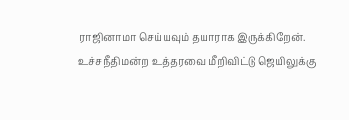ராஜினாமா செய்யவும் தயாராக இருக்கிறேன். உச்சநீதிமன்ற உத்தரவை மீறிவிட்டு ஜெயிலுக்கு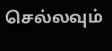செல்லவும்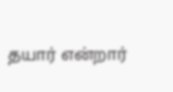தயார் என்றார்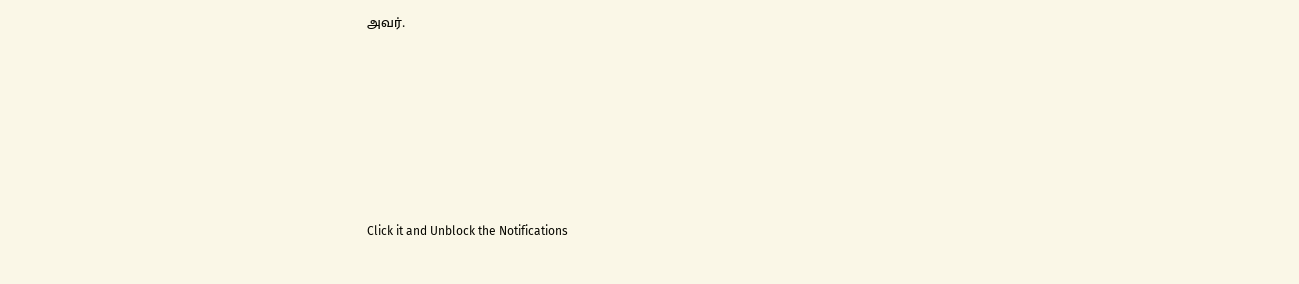அவர்.












Click it and Unblock the Notifications